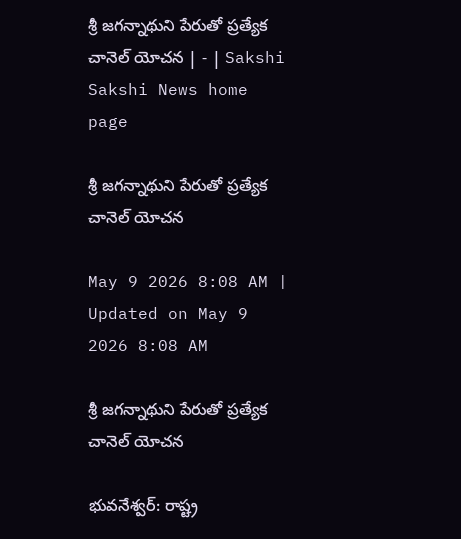శ్రీ జగన్నాథుని పేరుతో ప్రత్యేక చానెల్‌ యోచన | - | Sakshi
Sakshi News home page

శ్రీ జగన్నాథుని పేరుతో ప్రత్యేక చానెల్‌ యోచన

May 9 2026 8:08 AM | Updated on May 9 2026 8:08 AM

శ్రీ జగన్నాథుని పేరుతో ప్రత్యేక చానెల్‌ యోచన

భువనేశ్వర్‌: రాష్ట్ర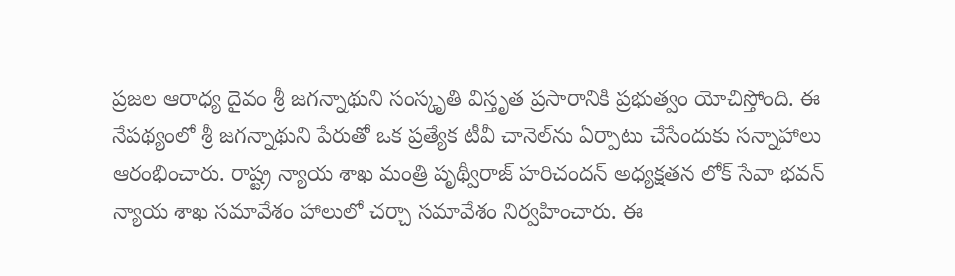ప్రజల ఆరాధ్య దైవం శ్రీ జగన్నాథుని సంస్కృతి విస్తృత ప్రసారానికి ప్రభుత్వం యోచిస్తోంది. ఈ నేపథ్యంలో శ్రీ జగన్నాథుని పేరుతో ఒక ప్రత్యేక టీవీ చానెల్‌ను ఏర్పాటు చేసేందుకు సన్నాహాలు ఆరంభించారు. రాష్ట్ర న్యాయ శాఖ మంత్రి పృథ్వీరాజ్‌ హరిచందన్‌ అధ్యక్షతన లోక్‌ సేవా భవన్‌ న్యాయ శాఖ సమావేశం హాలులో చర్చా సమావేశం నిర్వహించారు. ఈ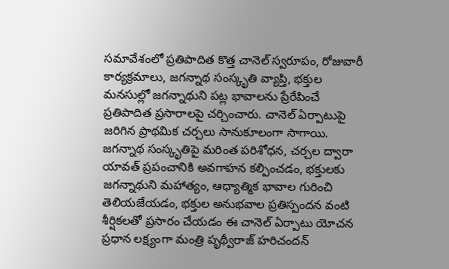సమావేశంలో ప్రతిపాదిత కొత్త చానెల్‌ స్వరూపం, రోజువారీ కార్యక్రమాలు, జగన్నాథ సంస్కృతి వ్యాప్తి, భక్తుల మనసుల్లో జగన్నాథుని పట్ల భావాలను ప్రేరేపించే ప్రతిపాదిత ప్రసారాలపై చర్చించారు. చానెల్‌ ఏర్పాటుపై జరిగిన ప్రాథమిక చర్చలు సానుకూలంగా సాగాయి. జగన్నాథ సంస్కృతిపై మరింత పరిశోధన, చర్చల ద్వారా యావత్‌ ప్రపంచానికి అవగాహన కల్పించడం, భక్తులకు జగన్నాథుని మహాత్యం, ఆధ్యాత్మిక భావాల గురించి తెలియజేయడం, భక్తుల అనుభవాల ప్రతిస్పందన వంటి శీర్షికలతో ప్రసారం చేయడం ఈ చానెల్‌ ఏర్పాటు యోచన ప్రధాన లక్ష్యంగా మంత్రి పృథ్వీరాజ్‌ హరిచందన్‌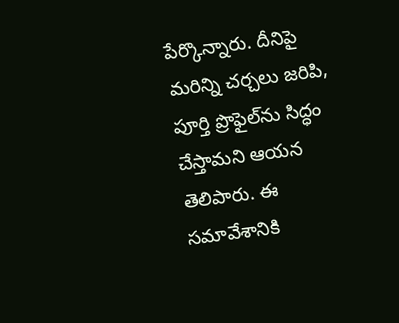పేర్కొన్నారు. దీనిపై మరిన్ని చర్చలు జరిపి, పూర్తి ప్రొఫైల్‌ను సిద్ధం చేస్తామని ఆయన తెలిపారు. ఈ సమావేశానికి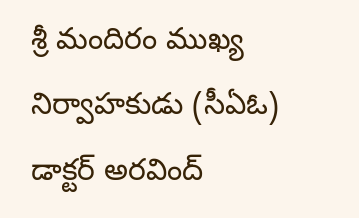శ్రీ మందిరం ముఖ్య నిర్వాహకుడు (సీఏఓ) డాక్టర్‌ అరవింద్‌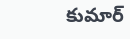కుమార్‌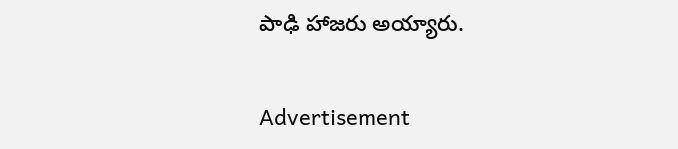పాఢి హాజరు అయ్యారు.

Advertisement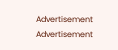Advertisement
Advertisement